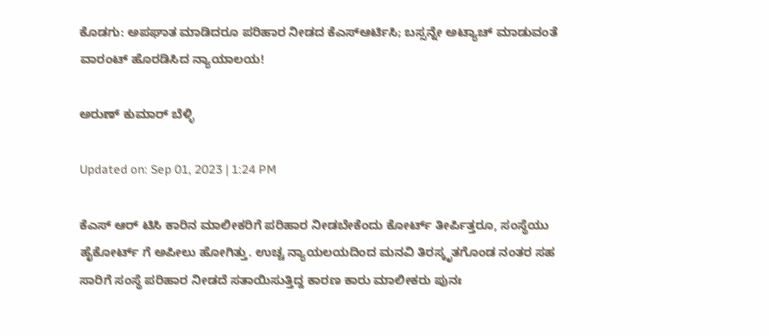ಕೊಡಗು: ಅಪಘಾತ ಮಾಡಿದರೂ ಪರಿಹಾರ ನೀಡದ ಕೆಎಸ್ಆರ್ಟಿಸಿ; ಬಸ್ಸನ್ನೇ ಅಟ್ಯಾಚ್ ಮಾಡುವಂತೆ ವಾರಂಟ್ ಹೊರಡಿಸಿದ ನ್ಯಾಯಾಲಯ!

ಅರುಣ್ ಕುಮಾರ್ ಬೆಳ್ಳಿ

Updated on: Sep 01, 2023 | 1:24 PM

ಕೆಎಸ್ ಆರ್ ಟಿಸಿ ಕಾರಿನ ಮಾಲೀಕರಿಗೆ ಪರಿಹಾರ ನೀಡಬೇಕೆಂದು ಕೋರ್ಟ್ ತೀರ್ಪಿತ್ತರೂ, ಸಂಸ್ಥೆಯು ಹೈಕೋರ್ಟ್ ಗೆ ಅಪೀಲು ಹೋಗಿತ್ತು. ಉಚ್ಚ ನ್ಯಾಯಲಯದಿಂದ ಮನವಿ ತಿರಸ್ಕೃತಗೊಂಡ ನಂತರ ಸಹ ಸಾರಿಗೆ ಸಂಸ್ಥೆ ಪರಿಹಾರ ನೀಡದೆ ಸತಾಯಿಸುತ್ತಿದ್ದ ಕಾರಣ ಕಾರು ಮಾಲೀಕರು ಪುನಃ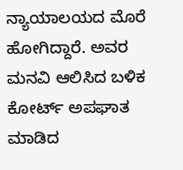ನ್ಯಾಯಾಲಯದ ಮೊರೆ ಹೋಗಿದ್ದಾರೆ. ಅವರ ಮನವಿ ಆಲಿಸಿದ ಬಳಿಕ ಕೋರ್ಟ್ ಅಪಘಾತ ಮಾಡಿದ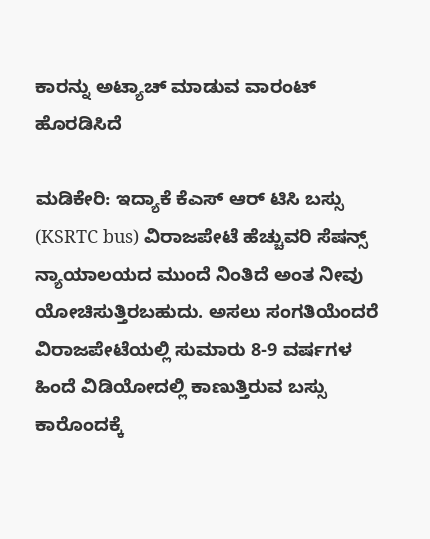ಕಾರನ್ನು ಅಟ್ಯಾಚ್ ಮಾಡುವ ವಾರಂಟ್ ಹೊರಡಿಸಿದೆ

ಮಡಿಕೇರಿ: ಇದ್ಯಾಕೆ ಕೆಎಸ್ ಆರ್ ಟಿಸಿ ಬಸ್ಸು (KSRTC bus) ವಿರಾಜಪೇಟೆ ಹೆಚ್ಚುವರಿ ಸೆಷನ್ಸ್ ನ್ಯಾಯಾಲಯದ ಮುಂದೆ ನಿಂತಿದೆ ಅಂತ ನೀವು ಯೋಚಿಸುತ್ತಿರಬಹುದು. ಅಸಲು ಸಂಗತಿಯೆಂದರೆ ವಿರಾಜಪೇಟೆಯಲ್ಲಿ ಸುಮಾರು 8-9 ವರ್ಷಗಳ ಹಿಂದೆ ವಿಡಿಯೋದಲ್ಲಿ ಕಾಣುತ್ತಿರುವ ಬಸ್ಸು ಕಾರೊಂದಕ್ಕೆ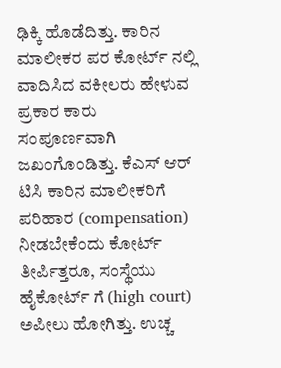ಢಿಕ್ಕಿ ಹೊಡೆದಿತ್ತು. ಕಾರಿನ ಮಾಲೀಕರ ಪರ ಕೋರ್ಟ್ ನಲ್ಲಿ ವಾದಿಸಿದ ವಕೀಲರು ಹೇಳುವ ಪ್ರಕಾರ ಕಾರು ಸಂಪೂರ್ಣವಾಗಿ ಜಖಂಗೊಂಡಿತ್ತು. ಕೆಎಸ್ ಆರ್ ಟಿಸಿ ಕಾರಿನ ಮಾಲೀಕರಿಗೆ ಪರಿಹಾರ (compensation) ನೀಡಬೇಕೆಂದು ಕೋರ್ಟ್ ತೀರ್ಪಿತ್ತರೂ, ಸಂಸ್ಥೆಯು ಹೈಕೋರ್ಟ್ ಗೆ (high court) ಅಪೀಲು ಹೋಗಿತ್ತು. ಉಚ್ಚ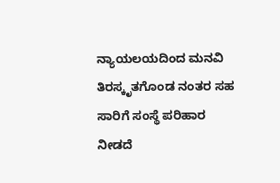ನ್ಯಾಯಲಯದಿಂದ ಮನವಿ ತಿರಸ್ಕೃತಗೊಂಡ ನಂತರ ಸಹ ಸಾರಿಗೆ ಸಂಸ್ಥೆ ಪರಿಹಾರ ನೀಡದೆ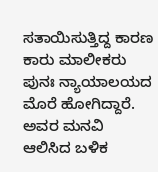ಸತಾಯಿಸುತ್ತಿದ್ದ ಕಾರಣ ಕಾರು ಮಾಲೀಕರು ಪುನಃ ನ್ಯಾಯಾಲಯದ ಮೊರೆ ಹೋಗಿದ್ದಾರೆ. ಅವರ ಮನವಿ ಆಲಿಸಿದ ಬಳಿಕ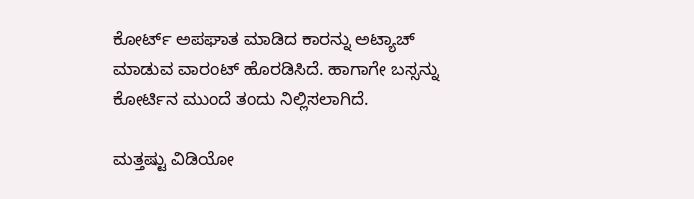ಕೋರ್ಟ್ ಅಪಘಾತ ಮಾಡಿದ ಕಾರನ್ನು ಅಟ್ಯಾಚ್ ಮಾಡುವ ವಾರಂಟ್ ಹೊರಡಿಸಿದೆ. ಹಾಗಾಗೇ ಬಸ್ಸನ್ನು ಕೋರ್ಟಿನ ಮುಂದೆ ತಂದು ನಿಲ್ಲಿಸಲಾಗಿದೆ.

ಮತ್ತಷ್ಟು ವಿಡಿಯೋ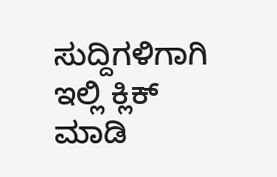ಸುದ್ದಿಗಳಿಗಾಗಿ ಇಲ್ಲಿ ಕ್ಲಿಕ್ ಮಾಡಿ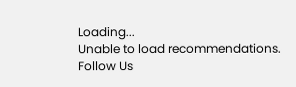Loading...
Unable to load recommendations.
Follow Us